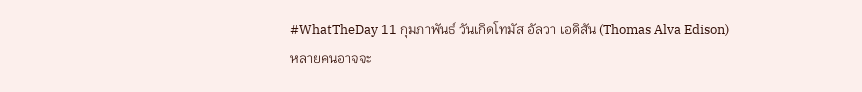#WhatTheDay 11 กุมภาพันธ์ วันเกิดโทมัส อัลวา เอดิสัน (Thomas Alva Edison)
หลายคนอาจจะ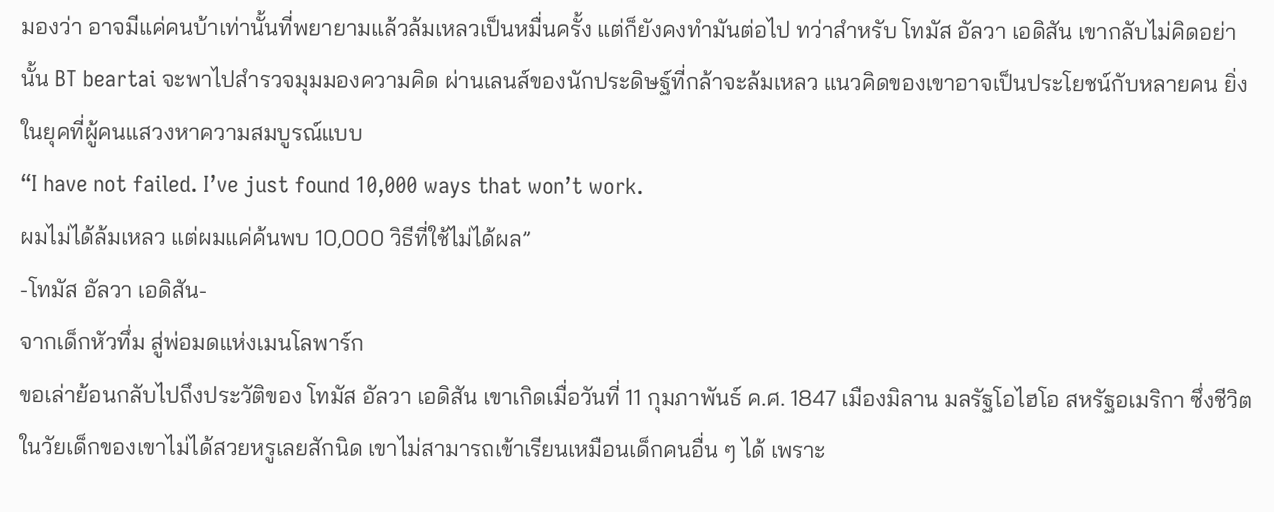มองว่า อาจมีแค่คนบ้าเท่านั้นที่พยายามแล้วล้มเหลวเป็นหมื่นครั้ง แต่ก็ยังคงทำมันต่อไป ทว่าสำหรับ โทมัส อัลวา เอดิสัน เขากลับไม่คิดอย่านั้น BT beartai จะพาไปสำรวจมุมมองความคิด ผ่านเลนส์ของนักประดิษฐ์ที่กล้าจะล้มเหลว แนวคิดของเขาอาจเป็นประโยชน์กับหลายคน ยิ่งในยุคที่ผู้คนแสวงหาความสมบูรณ์แบบ
“I have not failed. I’ve just found 10,000 ways that won’t work.
ผมไม่ได้ล้มเหลว แต่ผมแค่ค้นพบ 10,000 วิธีที่ใช้ไม่ได้ผล”
-โทมัส อัลวา เอดิสัน-
จากเด็กหัวทึ่ม สู่พ่อมดแห่งเมนโลพาร์ก
ขอเล่าย้อนกลับไปถึงประวัติของ โทมัส อัลวา เอดิสัน เขาเกิดเมื่อวันที่ 11 กุมภาพันธ์ ค.ศ. 1847 เมืองมิลาน มลรัฐโอไฮโอ สหรัฐอเมริกา ซึ่งชีวิตในวัยเด็กของเขาไม่ได้สวยหรูเลยสักนิด เขาไม่สามารถเข้าเรียนเหมือนเด็กคนอื่น ๆ ได้ เพราะ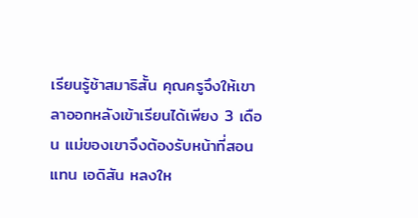เรียนรู้ช้าสมาธิสั้น คุณครูจึงให้เขาลาออกหลังเข้าเรียนได้เพียง 3 เดือน แม่ของเขาจึงต้องรับหน้าที่สอนแทน เอดิสัน หลงให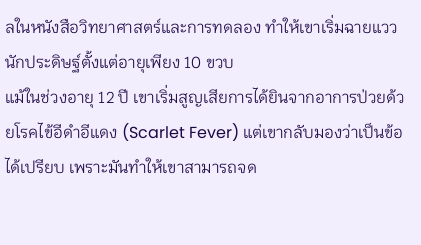ลในหนังสือวิทยาศาสตร์และการทดลอง ทำให้เขาเริ่มฉายแววนักประดิษฐ์ตั้งแต่อายุเพียง 10 ขวบ
แม้ในช่วงอายุ 12 ปี เขาเริ่มสูญเสียการได้ยินจากอาการป่วยด้วยโรคไข้อีดำอีแดง (Scarlet Fever) แต่เขากลับมองว่าเป็นข้อได้เปรียบ เพราะมันทำให้เขาสามารถจด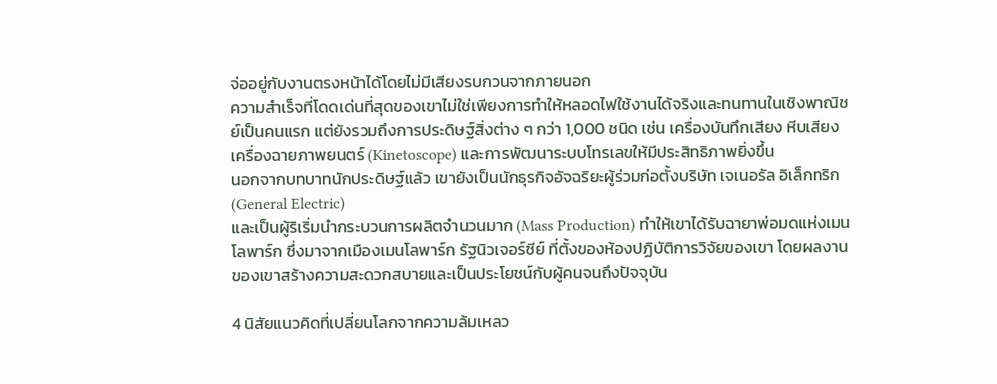จ่ออยู่กับงานตรงหน้าได้โดยไม่มีเสียงรบกวนจากภายนอก
ความสำเร็จที่โดดเด่นที่สุดของเขาไม่ใช่เพียงการทำให้หลอดไฟใช้งานได้จริงและทนทานในเชิงพาณิชย์เป็นคนแรก แต่ยังรวมถึงการประดิษฐ์สิ่งต่าง ๆ กว่า 1,000 ชนิด เช่น เครื่องบันทึกเสียง หีบเสียง เครื่องฉายภาพยนตร์ (Kinetoscope) และการพัฒนาระบบโทรเลขให้มีประสิทธิภาพยิ่งขึ้น
นอกจากบทบาทนักประดิษฐ์แล้ว เขายังเป็นนักธุรกิจอัจฉริยะผู้ร่วมก่อตั้งบริษัท เจเนอรัล อิเล็กทริก (General Electric)
และเป็นผู้ริเริ่มนำกระบวนการผลิตจำนวนมาก (Mass Production) ทำให้เขาได้รับฉายาพ่อมดแห่งเมนโลพาร์ก ซึ่งมาจากเมืองเมนโลพาร์ก รัฐนิวเจอร์ซีย์ ที่ตั้งของห้องปฏิบัติการวิจัยของเขา โดยผลงานของเขาสร้างความสะดวกสบายและเป็นประโยชน์กับผู้คนจนถึงปัจจุบัน

4 นิสัยแนวคิดที่เปลี่ยนโลกจากความล้มเหลว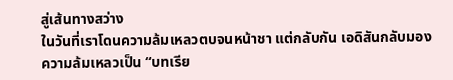สู่เส้นทางสว่าง
ในวันที่เราโดนความล้มเหลวตบจนหน้าชา แต่กลับกัน เอดิสันกลับมองความล้มเหลวเป็น “บทเรีย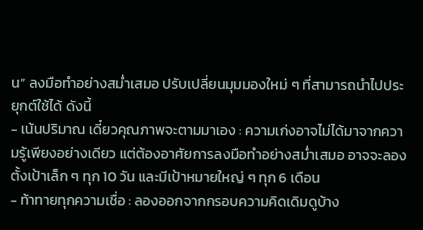น” ลงมือทำอย่างสม่ำเสมอ ปรับเปลี่ยนมุมมองใหม่ ๆ ที่สามารถนำไปประยุกต์ใช้ได้ ดังนี้
- เน้นปริมาณ เดี๋ยวคุณภาพจะตามมาเอง : ความเก่งอาจไม่ได้มาจากความรู้เพียงอย่างเดียว แต่ต้องอาศัยการลงมือทำอย่างสม่ำเสมอ อาจจะลองตั้งเป้าเล็ก ๆ ทุก 10 วัน และมีเป้าหมายใหญ่ ๆ ทุก 6 เดือน
- ท้าทายทุกความเชื่อ : ลองออกจากกรอบความคิดเดิมดูบ้าง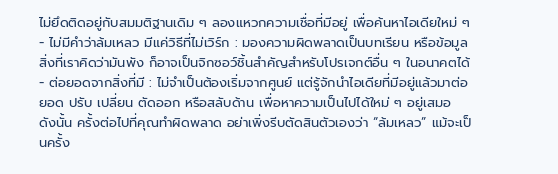ไม่ยึดติดอยู่กับสมมติฐานเดิม ๆ ลองแหวกความเชื่อที่มีอยู่ เพื่อค้นหาไอเดียใหม่ ๆ
- ไม่มีคำว่าล้มเหลว มีแค่วิธีที่ไม่เวิร์ก : มองความผิดพลาดเป็นบทเรียน หรือข้อมูล สิ่งที่เราคิดว่ามันพัง ก็อาจเป็นจิกซอว์ชิ้นสำคัญสำหรับโปรเจกต์อื่น ๆ ในอนาคตได้
- ต่อยอดจากสิ่งที่มี : ไม่จำเป็นต้องเริ่มจากศูนย์ แต่รู้จักนำไอเดียที่มีอยู่แล้วมาต่อยอด ปรับ เปลี่ยน ตัดออก หรือสลับด้าน เพื่อหาความเป็นไปได้ใหม่ ๆ อยู่เสมอ
ดังนั้น ครั้งต่อไปที่คุณทำผิดพลาด อย่าเพิ่งรีบตัดสินตัวเองว่า “ล้มเหลว” แม้จะเป็นครั้ง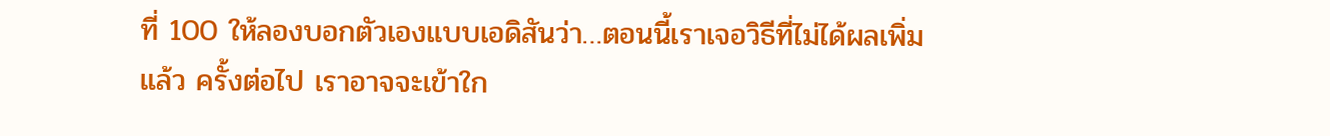ที่ 100 ให้ลองบอกตัวเองแบบเอดิสันว่า…ตอนนี้เราเจอวิธีที่ไม่ได้ผลเพิ่มแล้ว ครั้งต่อไป เราอาจจะเข้าใก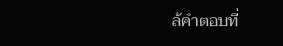ล้คำตอบที่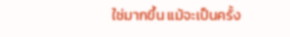ใช่มากขึ้น แม้จะเป็นครั้ง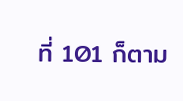ที่ 101 ก็ตาม